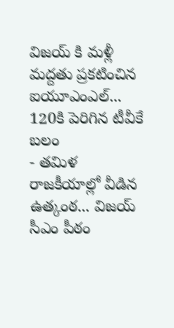విజయ్ కి మళ్లీ మద్దతు ప్రకటించిన ఐయూఎంఎల్... 120కి పెరిగిన టీవీకే బలం
- తమిళ రాజకీయాల్లో వీడిన ఉత్కంఠ... విజయ్ సీఎం పీఠం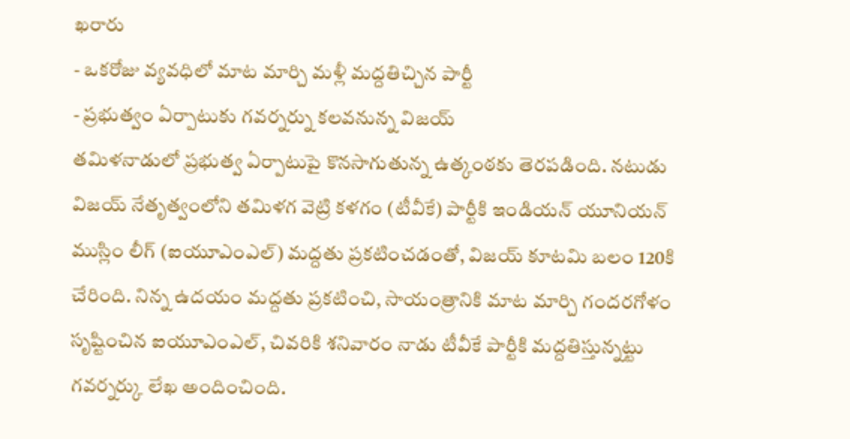ఖరారు
- ఒకరోజు వ్యవధిలో మాట మార్చి మళ్లీ మద్దతిచ్చిన పార్టీ
- ప్రభుత్వం ఏర్పాటుకు గవర్నర్ను కలవనున్న విజయ్
తమిళనాడులో ప్రభుత్వ ఏర్పాటుపై కొనసాగుతున్న ఉత్కంఠకు తెరపడింది. నటుడు విజయ్ నేతృత్వంలోని తమిళగ వెట్రి కళగం (టీవీకే) పార్టీకి ఇండియన్ యూనియన్ ముస్లిం లీగ్ (ఐయూఎంఎల్) మద్దతు ప్రకటించడంతో, విజయ్ కూటమి బలం 120కి చేరింది. నిన్న ఉదయం మద్దతు ప్రకటించి, సాయంత్రానికి మాట మార్చి గందరగోళం సృష్టించిన ఐయూఎంఎల్, చివరికి శనివారం నాడు టీవీకే పార్టీకి మద్దతిస్తున్నట్టు గవర్నర్కు లేఖ అందించింది.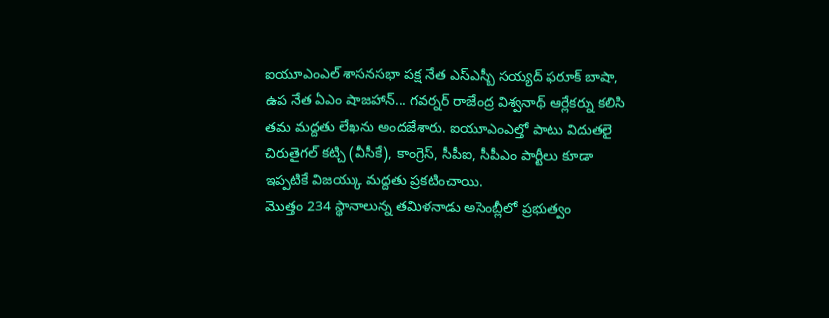ఐయూఎంఎల్ శాసనసభా పక్ష నేత ఎస్ఎస్బీ సయ్యద్ ఫరూక్ బాషా, ఉప నేత ఏఎం షాజహాన్... గవర్నర్ రాజేంద్ర విశ్వనాథ్ ఆర్లేకర్ను కలిసి తమ మద్దతు లేఖను అందజేశారు. ఐయూఎంఎల్తో పాటు విదుతలై చిరుతైగల్ కట్చి (వీసీకే), కాంగ్రెస్, సీపీఐ, సీపీఎం పార్టీలు కూడా ఇప్పటికే విజయ్కు మద్దతు ప్రకటించాయి.
మొత్తం 234 స్థానాలున్న తమిళనాడు అసెంబ్లీలో ప్రభుత్వం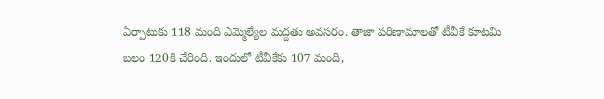ఏర్పాటుకు 118 మంది ఎమ్మెల్యేల మద్దతు అవసరం. తాజా పరిణామాలతో టీవీకే కూటమి బలం 120కి చేరింది. ఇందులో టీవీకేకు 107 మంది,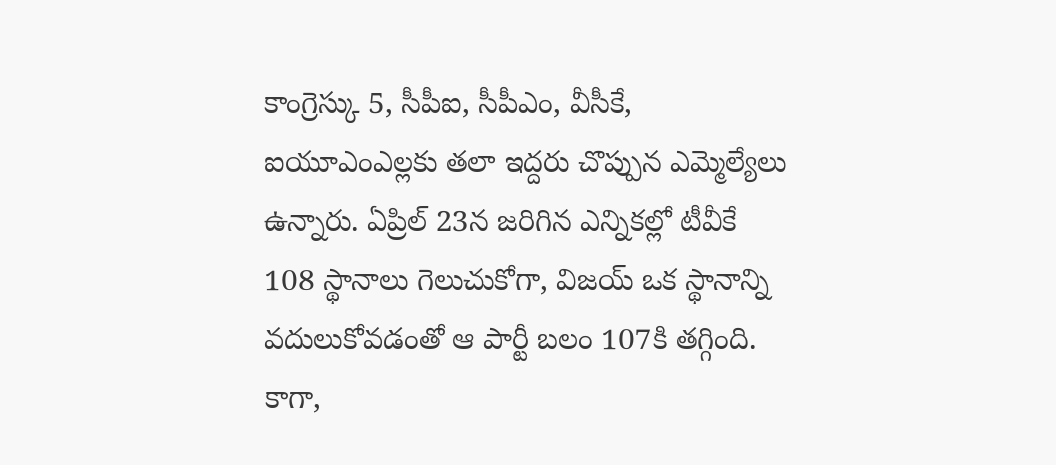కాంగ్రెస్కు 5, సీపీఐ, సీపీఎం, వీసీకే, ఐయూఎంఎల్లకు తలా ఇద్దరు చొప్పున ఎమ్మెల్యేలు ఉన్నారు. ఏప్రిల్ 23న జరిగిన ఎన్నికల్లో టీవీకే 108 స్థానాలు గెలుచుకోగా, విజయ్ ఒక స్థానాన్ని వదులుకోవడంతో ఆ పార్టీ బలం 107కి తగ్గింది.
కాగా,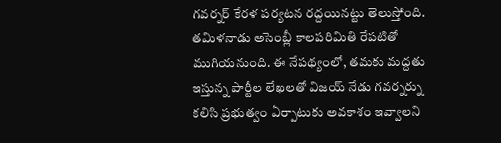గవర్నర్ కేరళ పర్యటన రద్దయినట్టు తెలుస్తోంది. తమిళనాడు అసెంబ్లీ కాలపరిమితి రేపటితో ముగియనుంది. ఈ నేపథ్యంలో, తమకు మద్దతు ఇస్తున్న పార్టీల లేఖలతో విజయ్ నేడు గవర్నర్ను కలిసి ప్రభుత్వం ఏర్పాటుకు అవకాశం ఇవ్వాలని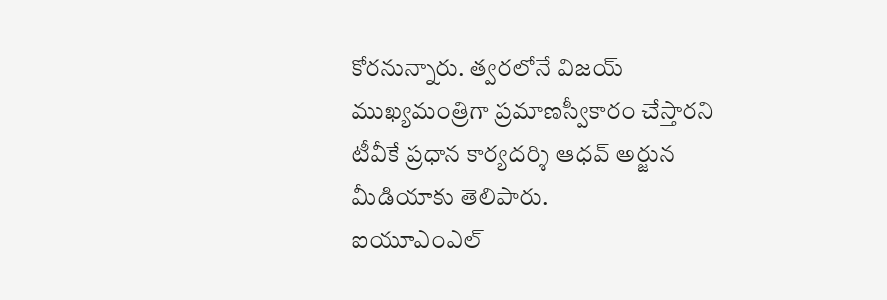కోరనున్నారు. త్వరలోనే విజయ్ ముఖ్యమంత్రిగా ప్రమాణస్వీకారం చేస్తారని టీవీకే ప్రధాన కార్యదర్శి ఆధవ్ అర్జున మీడియాకు తెలిపారు.
ఐయూఎంఎల్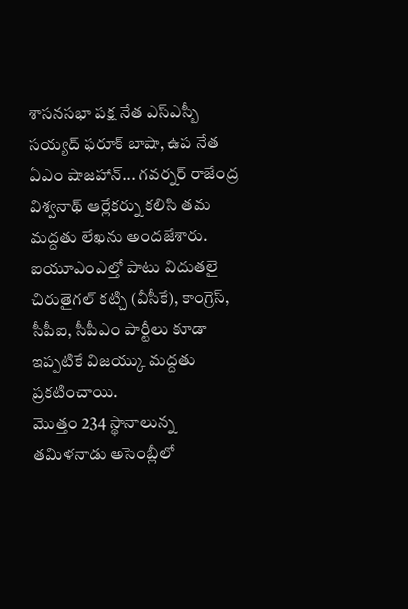శాసనసభా పక్ష నేత ఎస్ఎస్బీ సయ్యద్ ఫరూక్ బాషా, ఉప నేత ఏఎం షాజహాన్... గవర్నర్ రాజేంద్ర విశ్వనాథ్ ఆర్లేకర్ను కలిసి తమ మద్దతు లేఖను అందజేశారు. ఐయూఎంఎల్తో పాటు విదుతలై చిరుతైగల్ కట్చి (వీసీకే), కాంగ్రెస్, సీపీఐ, సీపీఎం పార్టీలు కూడా ఇప్పటికే విజయ్కు మద్దతు ప్రకటించాయి.
మొత్తం 234 స్థానాలున్న తమిళనాడు అసెంబ్లీలో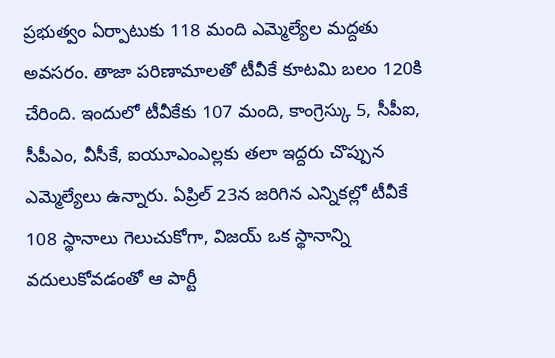ప్రభుత్వం ఏర్పాటుకు 118 మంది ఎమ్మెల్యేల మద్దతు అవసరం. తాజా పరిణామాలతో టీవీకే కూటమి బలం 120కి చేరింది. ఇందులో టీవీకేకు 107 మంది, కాంగ్రెస్కు 5, సీపీఐ, సీపీఎం, వీసీకే, ఐయూఎంఎల్లకు తలా ఇద్దరు చొప్పున ఎమ్మెల్యేలు ఉన్నారు. ఏప్రిల్ 23న జరిగిన ఎన్నికల్లో టీవీకే 108 స్థానాలు గెలుచుకోగా, విజయ్ ఒక స్థానాన్ని వదులుకోవడంతో ఆ పార్టీ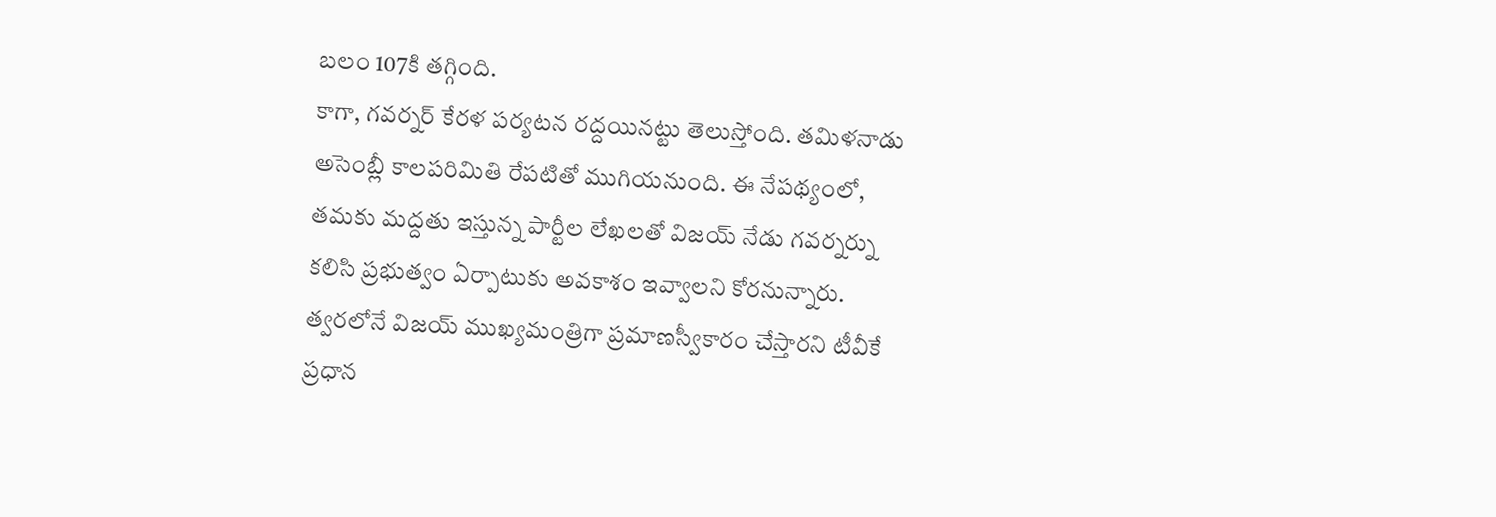బలం 107కి తగ్గింది.
కాగా, గవర్నర్ కేరళ పర్యటన రద్దయినట్టు తెలుస్తోంది. తమిళనాడు అసెంబ్లీ కాలపరిమితి రేపటితో ముగియనుంది. ఈ నేపథ్యంలో, తమకు మద్దతు ఇస్తున్న పార్టీల లేఖలతో విజయ్ నేడు గవర్నర్ను కలిసి ప్రభుత్వం ఏర్పాటుకు అవకాశం ఇవ్వాలని కోరనున్నారు. త్వరలోనే విజయ్ ముఖ్యమంత్రిగా ప్రమాణస్వీకారం చేస్తారని టీవీకే ప్రధాన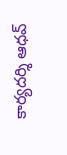కార్యదర్శి ఆధవ్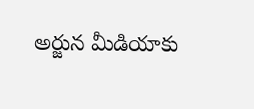అర్జున మీడియాకు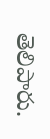తెలిపారు.